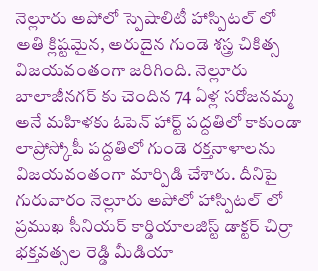నెల్లూరు అపోలో స్పెషాలిటీ హాస్పిటల్ లో అతి క్లిష్టమైన, అరుదైన గుండె శస్త్ర చికిత్స విజయవంతంగా జరిగింది. నెల్లూరు బాలాజీనగర్ కు చెందిన 74 ఏళ్ల సరోజనమ్మ అనే మహిళకు ఓపెన్ హార్ట్ పద్దతిలో కాకుండా లాప్రోస్కోపీ పద్దతిలో గుండె రక్తనాళాలను విజయవంతంగా మార్పిడి చేశారు. దీనిపై గురువారం నెల్లూరు అపోలో హాస్పిటల్ లో ప్రముఖ సీనియర్ కార్డియాలజిస్ట్ డాక్టర్ చిర్రా భక్తవత్సల రెడ్డి మీడియా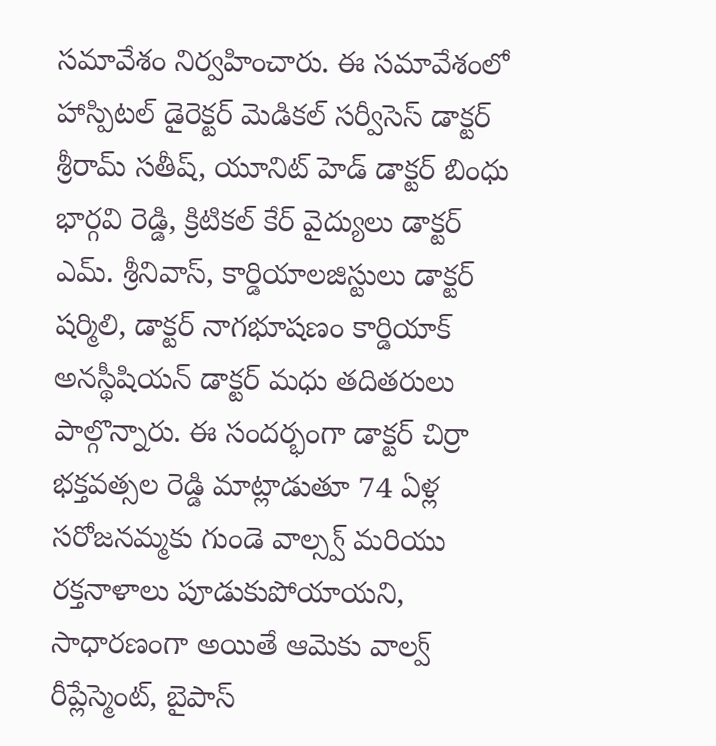సమావేశం నిర్వహించారు. ఈ సమావేశంలో హాస్పిటల్ డైరెక్టర్ మెడికల్ సర్వీసెస్ డాక్టర్ శ్రీరామ్ సతీష్, యూనిట్ హెడ్ డాక్టర్ బింధు భార్గవి రెడ్డి, క్రిటికల్ కేర్ వైద్యులు డాక్టర్ ఎమ్. శ్రీనివాస్, కార్డియాలజిస్టులు డాక్టర్ షర్మిలి, డాక్టర్ నాగభూషణం కార్డియాక్ అనస్థీషియన్ డాక్టర్ మధు తదితరులు పాల్గొన్నారు. ఈ సందర్భంగా డాక్టర్ చిర్రా భక్తవత్సల రెడ్డి మాట్లాడుతూ 74 ఏళ్ల సరోజనమ్మకు గుండె వాల్స్వ్ మరియు రక్తనాళాలు పూడుకుపోయాయని, సాధారణంగా అయితే ఆమెకు వాల్వ్ రీప్లేస్మెంట్, బైపాస్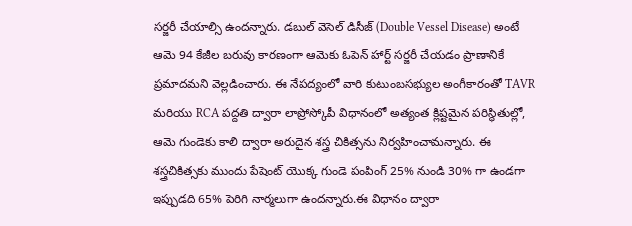సర్జరీ చేయాల్సి ఉందన్నారు. డబుల్ వెసెల్ డిసీజ్ (Double Vessel Disease) అంటే ఆమె 94 కేజీల బరువు కారణంగా ఆమెకు ఓపెన్ హార్ట్ సర్జరీ చేయడం ప్రాణానికే ప్రమాదమని వెల్లడించారు. ఈ నేపద్యంలో వారి కుటుంబసభ్యుల అంగీకారంతో TAVR మరియు RCA పద్దతి ద్వారా లాప్రోస్కోపీ విధానంలో అత్యంత క్లిష్టమైన పరిస్థితుల్లో, ఆమె గుండెకు కాలి ద్వారా అరుదైన శస్త్ర చికిత్సను నిర్వహించామన్నారు. ఈ శస్త్రచికిత్సకు ముందు పేషెంట్ యొక్క గుండె పంపింగ్ 25% నుండి 30% గా ఉండగా ఇప్పుడది 65% పెరిగి నార్మలుగా ఉందన్నారు.ఈ విధానం ద్వారా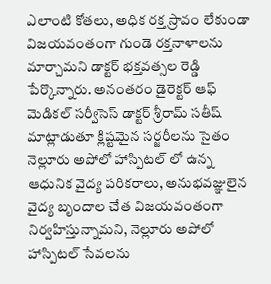ఎలాంటి కోతలు, అధిక రక్త స్రావం లేకుండా విజయవంతంగా గుండె రక్తనాళాలను మార్చామని డాక్టర్ భక్తవత్సల రెడ్డి పేర్కొన్నారు. అనంతరం డైరెక్టర్ ఆఫ్ మెడికల్ సర్వీసెస్ డాక్టర్ శ్రీరామ్ సతీష్ మాట్లాడుతూ క్లిష్టమైన సర్జరీలను సైతం నెల్లూరు అపోలో హాస్పిటల్ లో ఉన్న ఆధునిక వైద్య పరికరాలు, అనుభవజ్ఞులైన వైద్య బృందాల చేత విజయవంతంగా నిర్వహిస్తున్నామని, నెల్లూరు అపోలో హాస్పిటల్ సేవలను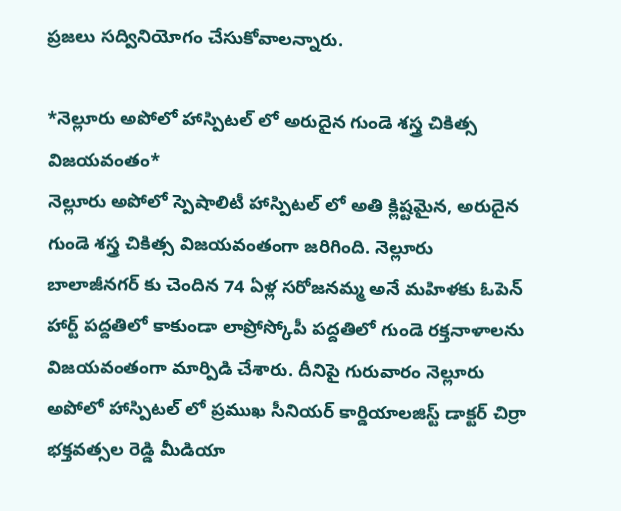ప్రజలు సద్వినియోగం చేసుకోవాలన్నారు.

*నెల్లూరు అపోలో హాస్పిటల్ లో అరుదైన గుండె శస్త్ర చికిత్స విజయవంతం*
నెల్లూరు అపోలో స్పెషాలిటీ హాస్పిటల్ లో అతి క్లిష్టమైన, అరుదైన గుండె శస్త్ర చికిత్స విజయవంతంగా జరిగింది. నెల్లూరు బాలాజీనగర్ కు చెందిన 74 ఏళ్ల సరోజనమ్మ అనే మహిళకు ఓపెన్ హార్ట్ పద్దతిలో కాకుండా లాప్రోస్కోపీ పద్దతిలో గుండె రక్తనాళాలను విజయవంతంగా మార్పిడి చేశారు. దీనిపై గురువారం నెల్లూరు అపోలో హాస్పిటల్ లో ప్రముఖ సీనియర్ కార్డియాలజిస్ట్ డాక్టర్ చిర్రా భక్తవత్సల రెడ్డి మీడియా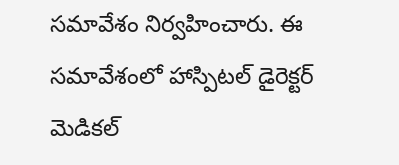సమావేశం నిర్వహించారు. ఈ సమావేశంలో హాస్పిటల్ డైరెక్టర్ మెడికల్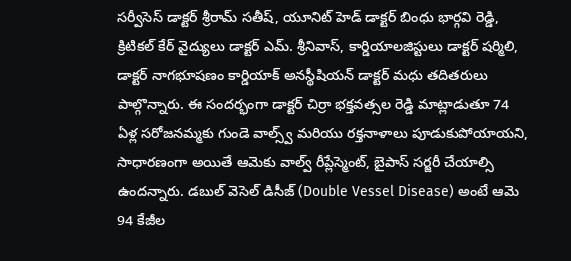సర్వీసెస్ డాక్టర్ శ్రీరామ్ సతీష్, యూనిట్ హెడ్ డాక్టర్ బింధు భార్గవి రెడ్డి, క్రిటికల్ కేర్ వైద్యులు డాక్టర్ ఎమ్. శ్రీనివాస్, కార్డియాలజిస్టులు డాక్టర్ షర్మిలి, డాక్టర్ నాగభూషణం కార్డియాక్ అనస్థీషియన్ డాక్టర్ మధు తదితరులు పాల్గొన్నారు. ఈ సందర్భంగా డాక్టర్ చిర్రా భక్తవత్సల రెడ్డి మాట్లాడుతూ 74 ఏళ్ల సరోజనమ్మకు గుండె వాల్స్వ్ మరియు రక్తనాళాలు పూడుకుపోయాయని, సాధారణంగా అయితే ఆమెకు వాల్వ్ రీప్లేస్మెంట్, బైపాస్ సర్జరీ చేయాల్సి ఉందన్నారు. డబుల్ వెసెల్ డిసీజ్ (Double Vessel Disease) అంటే ఆమె 94 కేజీల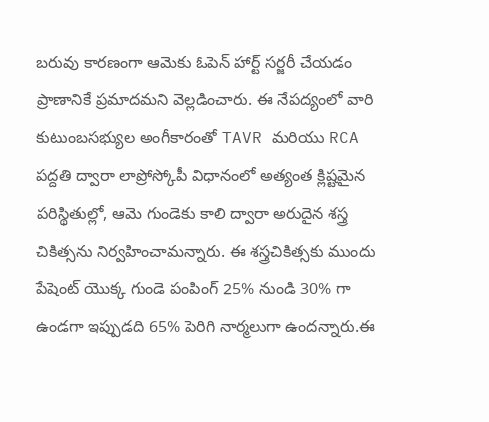బరువు కారణంగా ఆమెకు ఓపెన్ హార్ట్ సర్జరీ చేయడం ప్రాణానికే ప్రమాదమని వెల్లడించారు. ఈ నేపద్యంలో వారి కుటుంబసభ్యుల అంగీకారంతో TAVR మరియు RCA పద్దతి ద్వారా లాప్రోస్కోపీ విధానంలో అత్యంత క్లిష్టమైన పరిస్థితుల్లో, ఆమె గుండెకు కాలి ద్వారా అరుదైన శస్త్ర చికిత్సను నిర్వహించామన్నారు. ఈ శస్త్రచికిత్సకు ముందు పేషెంట్ యొక్క గుండె పంపింగ్ 25% నుండి 30% గా ఉండగా ఇప్పుడది 65% పెరిగి నార్మలుగా ఉందన్నారు.ఈ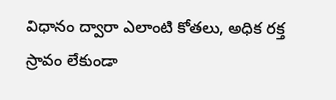విధానం ద్వారా ఎలాంటి కోతలు, అధిక రక్త స్రావం లేకుండా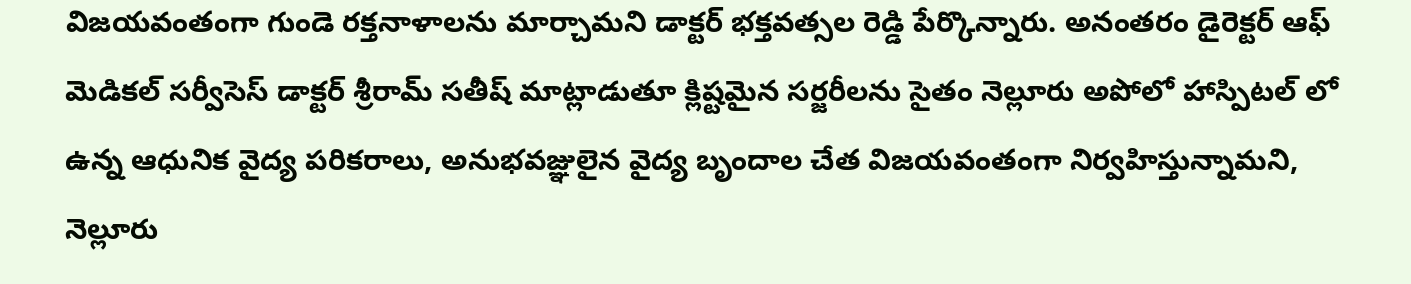విజయవంతంగా గుండె రక్తనాళాలను మార్చామని డాక్టర్ భక్తవత్సల రెడ్డి పేర్కొన్నారు. అనంతరం డైరెక్టర్ ఆఫ్ మెడికల్ సర్వీసెస్ డాక్టర్ శ్రీరామ్ సతీష్ మాట్లాడుతూ క్లిష్టమైన సర్జరీలను సైతం నెల్లూరు అపోలో హాస్పిటల్ లో ఉన్న ఆధునిక వైద్య పరికరాలు, అనుభవజ్ఞులైన వైద్య బృందాల చేత విజయవంతంగా నిర్వహిస్తున్నామని, నెల్లూరు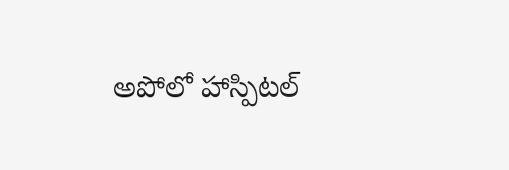అపోలో హాస్పిటల్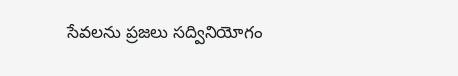సేవలను ప్రజలు సద్వినియోగం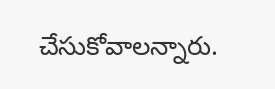చేసుకోవాలన్నారు.